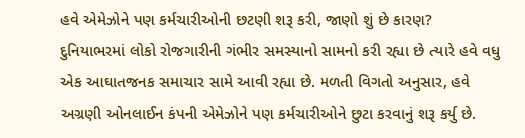હવે એમેઝોને પણ કર્મચારીઓની છટણી શરૂ કરી, જાણો શું છે કારણ?
દુનિયાભરમાં લોકો રોજગારીની ગંભીર સમસ્યાનો સામનો કરી રહ્યા છે ત્યારે હવે વધુ એક આઘાતજનક સમાચાર સામે આવી રહ્યા છે. મળતી વિગતો અનુસાર, હવે અગ્રણી ઓનલાઈન કંપની એમેઝોને પણ કર્મચારીઓને છુટા કરવાનું શરૂ કર્યુ છે.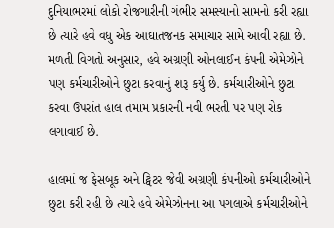દુનિયાભરમાં લોકો રોજગારીની ગંભીર સમસ્યાનો સામનો કરી રહ્યા છે ત્યારે હવે વધુ એક આઘાતજનક સમાચાર સામે આવી રહ્યા છે. મળતી વિગતો અનુસાર, હવે અગ્રણી ઓનલાઈન કંપની એમેઝોને પણ કર્મચારીઓને છુટા કરવાનું શરૂ કર્યુ છે. કર્મચારીઓને છુટા કરવા ઉપરાંત હાલ તમામ પ્રકારની નવી ભરતી પર પણ રોક લગાવાઈ છે.

હાલમાં જ ફેસબૂક અને ટ્વિટર જેવી અગ્રણી કંપનીઓ કર્મચારીઓને છુટા કરી રહી છે ત્યારે હવે એમેઝોનના આ પગલાએ કર્મચારીઓને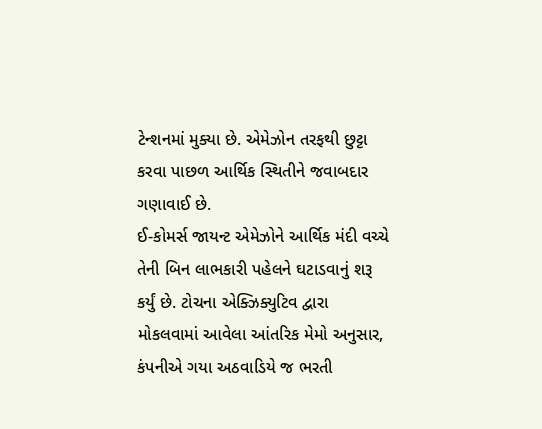ટેન્શનમાં મુક્યા છે. એમેઝોન તરફથી છુટ્ટા કરવા પાછળ આર્થિક સ્થિતીને જવાબદાર ગણાવાઈ છે.
ઈ-કોમર્સ જાયન્ટ એમેઝોને આર્થિક મંદી વચ્ચે તેની બિન લાભકારી પહેલને ઘટાડવાનું શરૂ કર્યું છે. ટોચના એક્ઝિક્યુટિવ દ્વારા મોકલવામાં આવેલા આંતરિક મેમો અનુસાર, કંપનીએ ગયા અઠવાડિયે જ ભરતી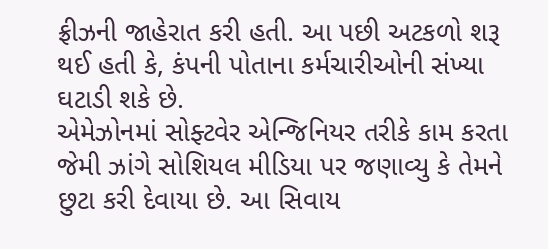ફ્રીઝની જાહેરાત કરી હતી. આ પછી અટકળો શરૂ થઈ હતી કે, કંપની પોતાના કર્મચારીઓની સંખ્યા ઘટાડી શકે છે.
એમેઝોનમાં સોફ્ટવેર એન્જિનિયર તરીકે કામ કરતા જેમી ઝાંગે સોશિયલ મીડિયા પર જણાવ્યુ કે તેમને છુટા કરી દેવાયા છે. આ સિવાય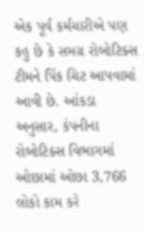એક પૂર્વ કર્મચારીએ પણ કહુ છે કે સમગ્ર રોબોટિક્સ ટીમને પિંક ચિટ આપવામાં આવી છે. આંકડા અનુસાર, કંપનીના રોબોટિક્સ વિભાગમાં ઓછામાં ઓછા 3,766 લોકો કામ કરે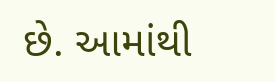છે. આમાંથી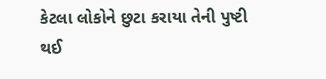કેટલા લોકોને છુટા કરાયા તેની પુષ્ટી થઈ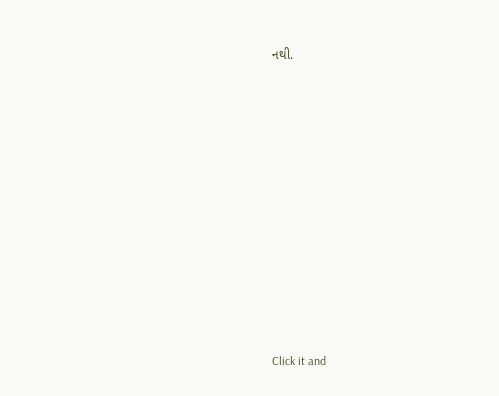નથી.












Click it and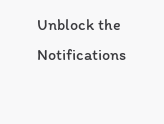Unblock the Notifications